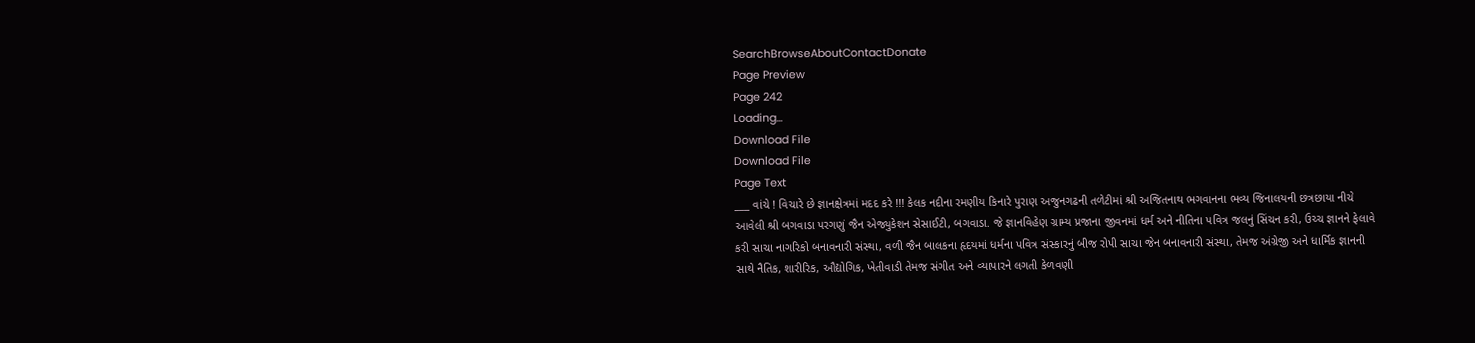SearchBrowseAboutContactDonate
Page Preview
Page 242
Loading...
Download File
Download File
Page Text
___ વાંચે ! વિચારે છે જ્ઞાનક્ષેત્રમાં મદદ કરે !!! કેલક નદીના રમણીય કિનારે પુરાણ અજુનગઢની તળેટીમાં શ્રી અજિતનાથ ભગવાનના ભવ્ય જિનાલયની છત્રછાયા નીચે આવેલી શ્રી બગવાડા પરગણું જૈન એજ્યુકેશન સેસાઈટી, બગવાડા. જે જ્ઞાનવિહેણ ગ્રામ્ય પ્રજાના જીવનમાં ધર્મ અને નીતિના પવિત્ર જલનું સિંચન કરી, ઉચ્ચ જ્ઞાનને ફેલાવે કરી સાચા નાગરિકો બનાવનારી સંસ્થા, વળી જૈન બાલકના હૃદયમાં ધર્મના પવિત્ર સંસ્કારનું બીજ રોપી સાચા જેન બનાવનારી સંસ્થા, તેમજ અંગ્રેજી અને ધાર્મિક જ્ઞાનની સાથે નૈતિક, શારીરિક, ઔદ્યોગિક, ખેતીવાડી તેમજ સંગીત અને વ્યાપારને લગતી કેળવણી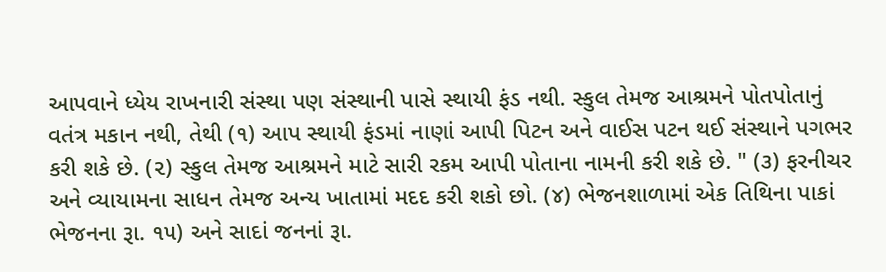આપવાને ધ્યેય રાખનારી સંસ્થા પણ સંસ્થાની પાસે સ્થાયી ફંડ નથી. સ્કુલ તેમજ આશ્રમને પોતપોતાનું વતંત્ર મકાન નથી, તેથી (૧) આપ સ્થાયી ફંડમાં નાણાં આપી પિટન અને વાઈસ પટન થઈ સંસ્થાને પગભર કરી શકે છે. (૨) સ્કુલ તેમજ આશ્રમને માટે સારી રકમ આપી પોતાના નામની કરી શકે છે. " (૩) ફરનીચર અને વ્યાયામના સાધન તેમજ અન્ય ખાતામાં મદદ કરી શકો છો. (૪) ભેજનશાળામાં એક તિથિના પાકાં ભેજનના રૂા. ૧૫) અને સાદાં જનનાં રૂા.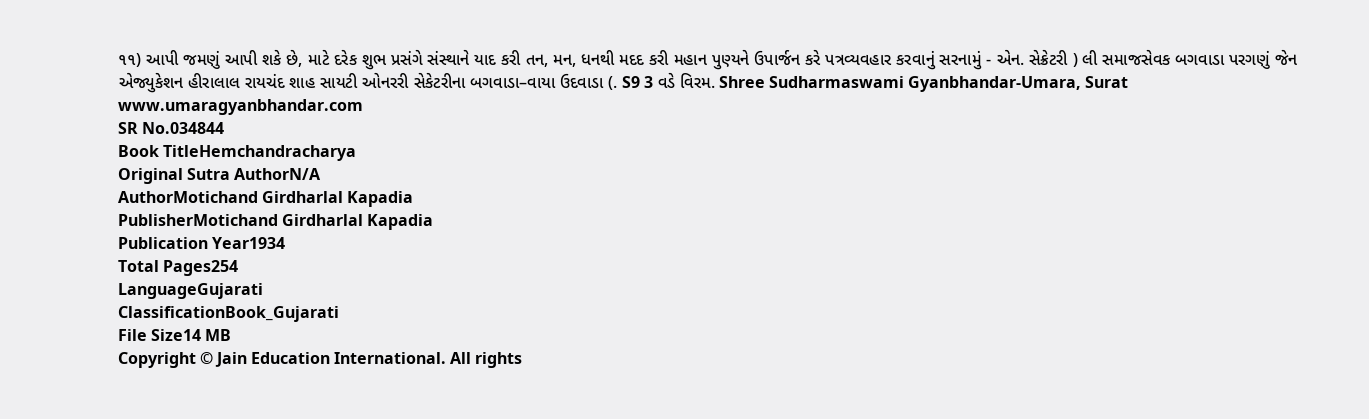૧૧) આપી જમણું આપી શકે છે, માટે દરેક શુભ પ્રસંગે સંસ્થાને યાદ કરી તન, મન, ધનથી મદદ કરી મહાન પુણ્યને ઉપાર્જન કરે પત્રવ્યવહાર કરવાનું સરનામું - એન. સેક્રેટરી ) લી સમાજસેવક બગવાડા પરગણું જેન એજ્યુકેશન હીરાલાલ રાયચંદ શાહ સાયટી ઓનરરી સેકેટરીના બગવાડા–વાયા ઉદવાડા (. S9 3 વડે વિરમ. Shree Sudharmaswami Gyanbhandar-Umara, Surat www.umaragyanbhandar.com
SR No.034844
Book TitleHemchandracharya
Original Sutra AuthorN/A
AuthorMotichand Girdharlal Kapadia
PublisherMotichand Girdharlal Kapadia
Publication Year1934
Total Pages254
LanguageGujarati
ClassificationBook_Gujarati
File Size14 MB
Copyright © Jain Education International. All rights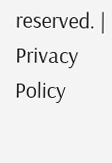reserved. | Privacy Policy